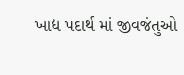ખાદ્ય પદાર્થ માં જીવજંતુઓ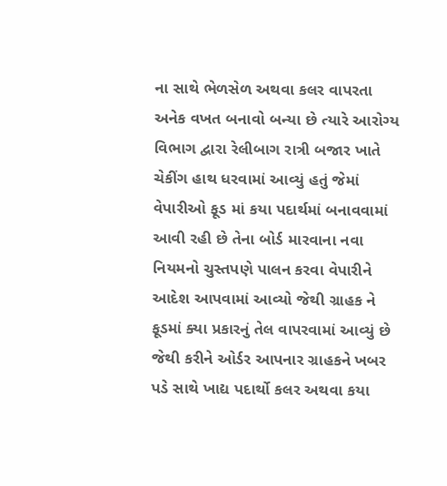ના સાથે ભેળસેળ અથવા કલર વાપરતા અનેક વખત બનાવો બન્યા છે ત્યારે આરોગ્ય વિભાગ દ્વારા રેલીબાગ રાત્રી બજાર ખાતે ચેકીંગ હાથ ધરવામાં આવ્યું હતું જેમાં વેપારીઓ ફૂડ માં કયા પદાર્થમાં બનાવવામાં આવી રહી છે તેના બોર્ડ મારવાના નવા નિયમનો ચુસ્તપણે પાલન કરવા વેપારીને આદેશ આપવામાં આવ્યો જેથી ગ્રાહક ને ફૂડમાં ક્યા પ્રકારનું તેલ વાપરવામાં આવ્યું છે જેથી કરીને ઓર્ડર આપનાર ગ્રાહકને ખબર પડે સાથે ખાદ્ય પદાર્થો કલર અથવા કયા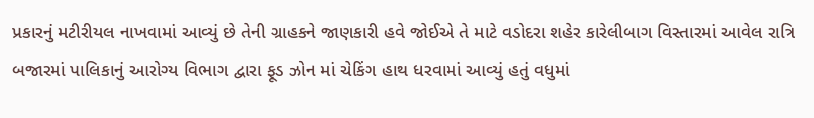પ્રકારનું મટીરીયલ નાખવામાં આવ્યું છે તેની ગ્રાહકને જાણકારી હવે જોઈએ તે માટે વડોદરા શહેર કારેલીબાગ વિસ્તારમાં આવેલ રાત્રિ બજારમાં પાલિકાનું આરોગ્ય વિભાગ દ્વારા ફૂડ ઝોન માં ચેકિંગ હાથ ધરવામાં આવ્યું હતું વધુમાં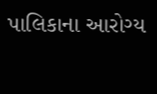પાલિકાના આરોગ્ય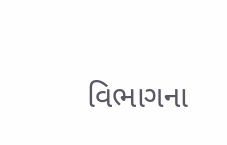વિભાગના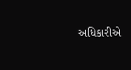અધિકારીએ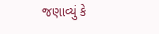જણાવ્યું કે